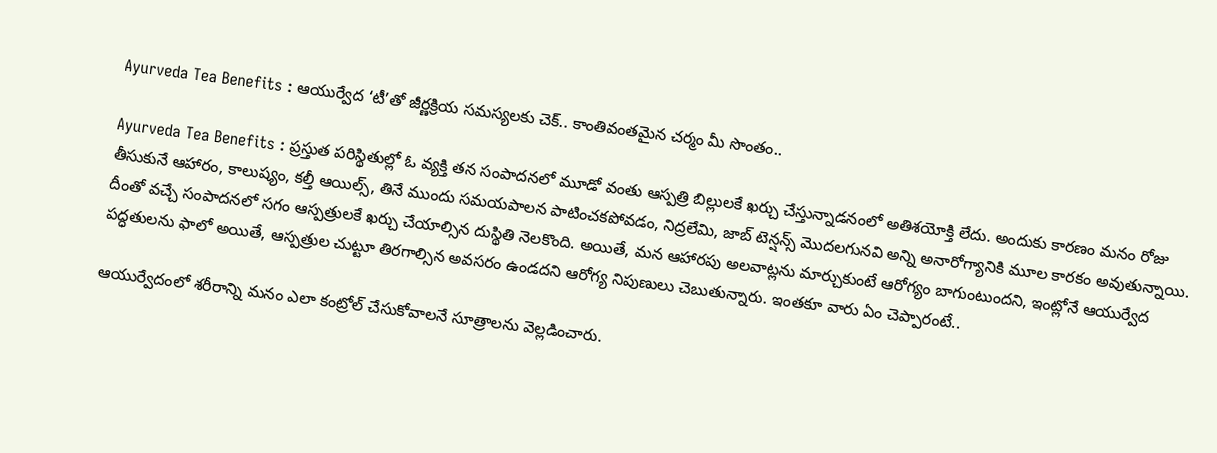Ayurveda Tea Benefits : ఆయుర్వేద ‘టీ’తో జీర్ణక్రియ సమస్యలకు చెక్.. కాంతివంతమైన చర్మం మీ సొంతం..

Ayurveda Tea Benefits : ప్రస్తుత పరిస్థితుల్లో ఓ వ్యక్తి తన సంపాదనలో మూడో వంతు ఆస్పత్రి బిల్లులకే ఖర్చు చేస్తున్నాడనంలో అతిశయోక్తి లేదు. అందుకు కారణం మనం రోజు తీసుకునే ఆహారం, కాలుష్యం, కల్తీ ఆయిల్స్, తినే ముందు సమయపాలన పాటించకపోవడం, నిద్రలేమి, జాబ్ టెన్షన్స్ మొదలగునవి అన్ని అనారోగ్యానికి మూల కారకం అవుతున్నాయి. దీంతో వచ్చే సంపాదనలో సగం ఆస్పత్రులకే ఖర్చు చేయాల్సిన దుస్థితి నెలకొంది. అయితే, మన ఆహారపు అలవాట్లను మార్చుకుంటే ఆరోగ్యం బాగుంటుందని, ఇంట్లోనే ఆయుర్వేద పద్ధతులను ఫాలో అయితే, ఆస్పత్రుల చుట్టూ తిరగాల్సిన అవసరం ఉండదని ఆరోగ్య నిపుణులు చెబుతున్నారు. ఇంతకూ వారు ఏం చెప్పారంటే..

ఆయుర్వేదంలో శరీరాన్ని మనం ఎలా కంట్రోల్ చేసుకోవాలనే సూత్రాలను వెల్లడించారు.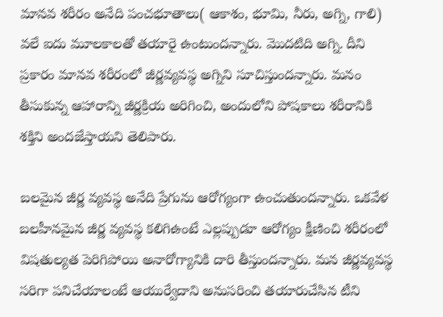మానవ శరీరం అనేది పంచభూతాలు( ఆకాశం, భూమి, నీరు, అగ్ని, గాలి) వలే ఐదు మూలకాలతో తయారై ఉంటుందన్నారు. మొదటిది అగ్ని. దీని ప్రకారం మానవ శరీరంలో జీర్ణవ్యవస్థ అగ్నిని సూచిస్తుందన్నారు. మనం తీసుకున్న ఆహారాన్ని జీర్ణక్రియ అరిగించి, అందులోని పోషకాలు శరీరానికి శక్తిని అందజేస్తాయని తెలిపారు.

బలమైన జీర్ణ వ్యవస్థ అనేది ప్రేగును ఆరోగ్యంగా ఉంచుతుందన్నారు. ఒకవేళ బలహీనమైన జీర్ణ వ్యవస్థ కలిగిఉంటే ఎల్లప్పుడూ ఆరోగ్యం క్షీణించి శరీరంలో విషతుల్యత పెరిగిపోయి అనారోగ్యానికి దారి తీస్తుందన్నారు. మన జీర్ణవ్యవస్థ సరిగా పనిచేయాలంటే ఆయుర్వేదాని అనుసరించి తయారుచేసిన టీని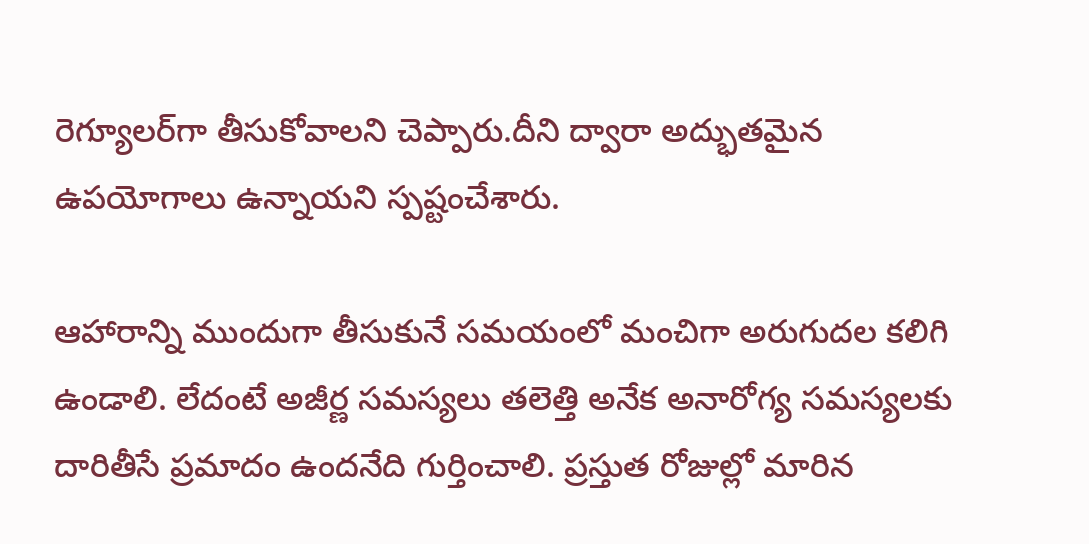రెగ్యూలర్‌గా తీసుకోవాలని చెప్పారు.దీని ద్వారా అద్భుతమైన ఉపయోగాలు ఉన్నాయని స్పష్టంచేశారు.

ఆహారాన్ని ముందుగా తీసుకునే సమయంలో మంచిగా అరుగుదల కలిగి ఉండాలి. లేదంటే అజీర్ణ సమస్యలు తలెత్తి అనేక అనారోగ్య సమస్యలకు దారితీసే ప్రమాదం ఉందనేది గుర్తించాలి. ప్రస్తుత రోజుల్లో మారిన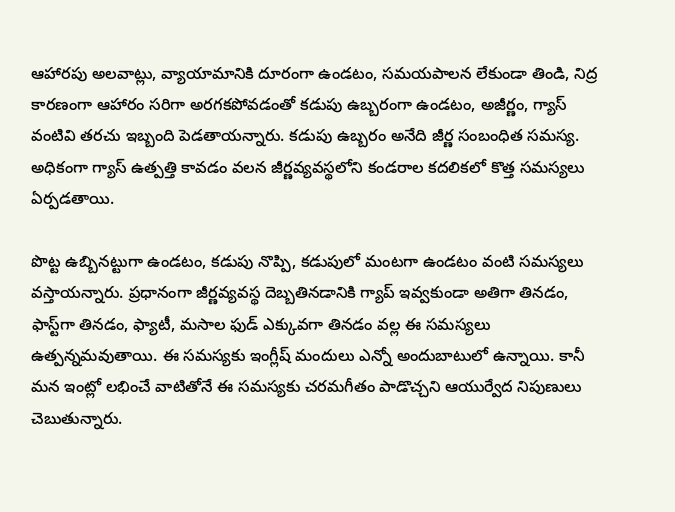ఆహారపు అలవాట్లు, వ్యాయామానికి దూరంగా ఉండటం, సమయపాలన లేకుండా తిండి, నిద్ర కారణంగా ఆహారం సరిగా అరగకపోవడంతో కడుపు ఉబ్బరంగా ఉండటం, అజీర్ణం, గ్యాస్ వంటివి తరచు ఇబ్బంది పెడతాయన్నారు. కడుపు ఉబ్బరం అనేది జీర్ణ సంబంధిత సమస్య. అధికంగా గ్యాస్ ఉత్పత్తి కావడం వలన జీర్ణవ్యవస్థలోని కండరాల కదలికలో కొత్త సమస్యలు ఏర్పడతాయి.

పొట్ట ఉబ్బినట్టుగా ఉండటం, కడుపు నొప్పి, కడుపులో మంటగా ఉండటం వంటి సమస్యలు వస్తాయన్నారు. ప్రధానంగా జీర్ణవ్యవస్థ దెబ్బతినడానికి గ్యాప్ ఇవ్వకుండా అతిగా తినడం, ఫాస్ట్‌గా తినడం, ఫ్యాటీ, మసాల ఫుడ్ ఎక్కువగా తినడం వల్ల ఈ సమస్యలు ఉత్పన్నమవుతాయి. ఈ సమస్యకు ఇంగ్లీష్ మందులు ఎన్నో అందుబాటులో ఉన్నాయి. కానీ మన ఇంట్లో లభించే వాటితోనే ఈ సమస్యకు చరమగీతం పాడొచ్చని ఆయుర్వేద నిపుణులు చెబుతున్నారు.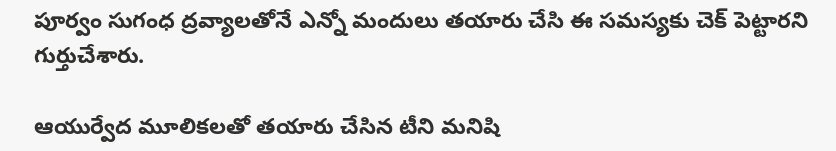పూర్వం సుగంధ ద్రవ్యాలతోనే ఎన్నో మందులు తయారు చేసి ఈ సమస్యకు చెక్ పెట్టారని గుర్తుచేశారు.

ఆయుర్వేద మూలికలతో తయారు చేసిన టీని మనిషి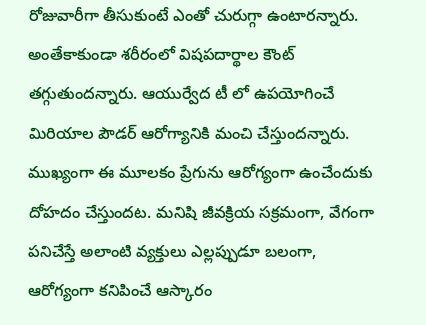రోజువారీగా తీసుకుంటే ఎంతో చురుగ్గా ఉంటారన్నారు. అంతేకాకుండా శరీరంలో విషపదార్థాల కౌంట్ తగ్గుతుందన్నారు. ఆయుర్వేద టీ లో ఉపయోగించే మిరియాల పౌడర్ ఆరోగ్యానికి మంచి చేస్తుందన్నారు. ముఖ్యంగా ఈ మూలకం ప్రేగును ఆరోగ్యంగా ఉంచేందుకు దోహదం చేస్తుందట. మనిషి జీవక్రియ సక్రమంగా, వేగంగా పనిచేస్తే అలాంటి వ్యక్తులు ఎల్లప్పుడూ బలంగా, ఆరోగ్యంగా కనిపించే ఆస్కారం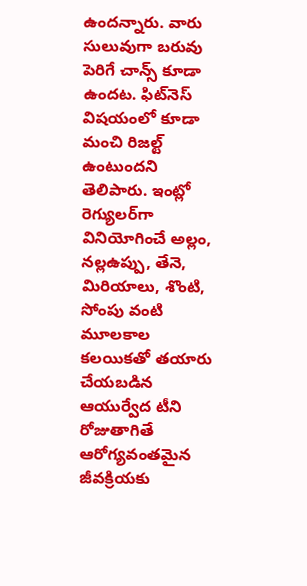ఉందన్నారు. వారు సులువుగా బరువు పెరిగే చాన్స్ కూడా ఉందట. ఫిట్‌నెస్ విషయంలో కూడా మంచి రిజల్ట్ ఉంటుందని తెలిపారు. ఇంట్లో రెగ్యులర్‌గా వినియోగించే అల్లం, నల్లఉప్పు, తేనె, మిరియాలు, శొంటి, సోంపు వంటి మూలకాల కలయికతో తయారు చేయబడిన ఆయుర్వేద టీని రోజుతాగితే ఆరోగ్యవంతమైన జీవక్రియకు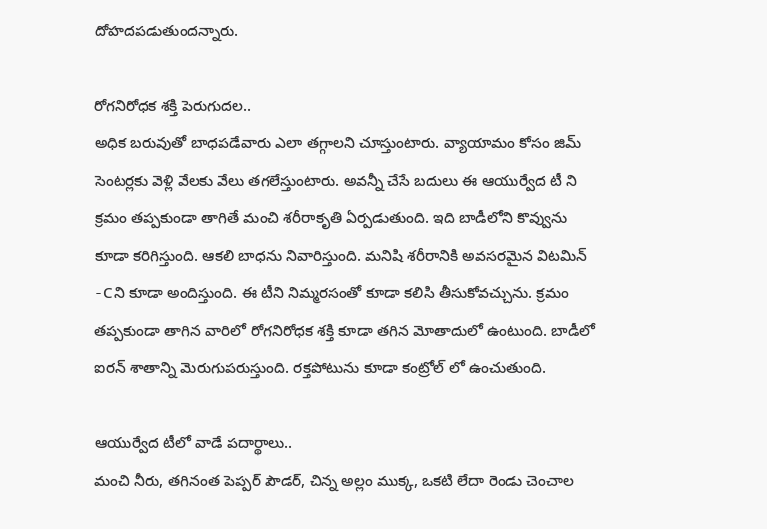దోహదపడుతుందన్నారు.

రోగనిరోధక శక్తి పెరుగుదల..
అధిక బరువుతో బాధపడేవారు ఎలా తగ్గాలని చూస్తుంటారు. వ్యాయామం కోసం జిమ్ సెంటర్లకు వెళ్లి వేలకు వేలు తగలేస్తుంటారు. అవన్నీ చేసే బదులు ఈ ఆయుర్వేద టీ ని క్రమం తప్పకుండా తాగితే మంచి శరీరాకృతి ఏర్పడుతుంది. ఇది బాడీలోని కొవ్వును కూడా కరిగిస్తుంది. ఆకలి బాధను నివారిస్తుంది. మనిషి శరీరానికి అవసరమైన విటమిన్ -Cని కూడా అందిస్తుంది. ఈ టీని నిమ్మరసంతో కూడా కలిసి తీసుకోవచ్చును. క్రమం తప్పకుండా తాగిన వారిలో రోగనిరోధక శక్తి కూడా తగిన మోతాదులో ఉంటుంది. బాడీలో ఐరన్ శాతాన్ని మెరుగుపరుస్తుంది. రక్తపోటును కూడా కంట్రోల్ లో ఉంచుతుంది.

ఆయుర్వేద టీలో వాడే పదార్థాలు..
మంచి నీరు, తగినంత పెప్పర్ పౌడర్, చిన్న అల్లం ముక్క, ఒకటి లేదా రెండు చెంచాల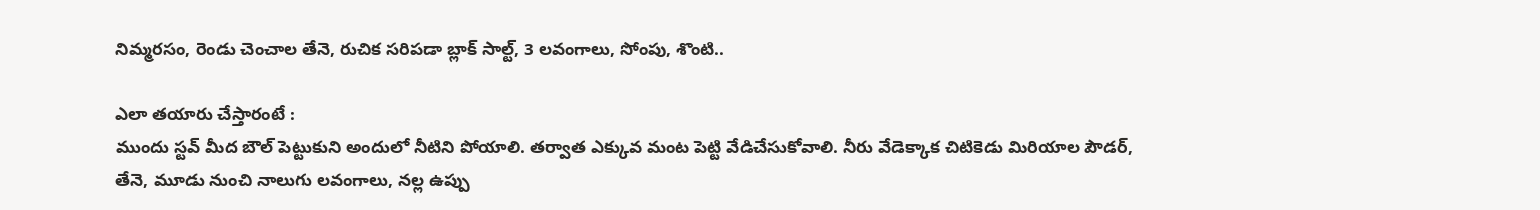నిమ్మరసం, రెండు చెంచాల తేనె, రుచిక సరిపడా బ్లాక్ సాల్ట్, 3 లవంగాలు, సోంపు, శొంటి..

ఎలా తయారు చేస్తారంటే :
ముందు స్టవ్ మీద బౌల్ పెట్టుకుని అందులో నీటిని పోయాలి. తర్వాత ఎక్కువ మంట పెట్టి వేడిచేసుకోవాలి. నీరు వేడెక్కాక చిటికెడు మిరియాల పౌడర్, తేనె, మూడు నుంచి నాలుగు లవంగాలు, నల్ల ఉప్పు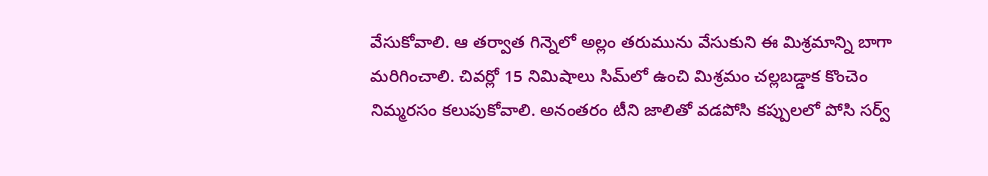వేసుకోవాలి. ఆ తర్వాత గిన్నెలో అల్లం తరుమును వేసుకుని ఈ మిశ్రమాన్ని బాగా మరిగించాలి. చివర్లో 15 నిమిషాలు సిమ్‌లో ఉంచి మిశ్రమం చల్లబడ్డాక కొంచెం నిమ్మరసం కలుపుకోవాలి. అనంతరం టీని జాలితో వడపోసి కప్పులలో పోసి సర్వ్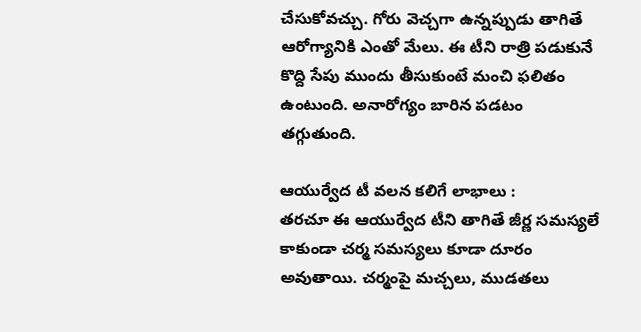చేసుకోవచ్చు. గోరు వెచ్చగా ఉన్నప్పుడు తాగితే ఆరోగ్యానికి ఎంతో మేలు. ఈ టీని రాత్రి పడుకునే కొద్ది సేపు ముందు తీసుకుంటే మంచి ఫలితం ఉంటుంది. అనారోగ్యం బారిన పడటం తగ్గుతుంది.

ఆయుర్వేద టీ వలన కలిగే లాభాలు :
తరచూ ఈ ఆయుర్వేద టీని తాగితే జీర్ణ సమస్యలే కాకుండా చర్మ సమస్యలు కూడా దూరం అవుతాయి. చర్మంపై మచ్చలు, ముడతలు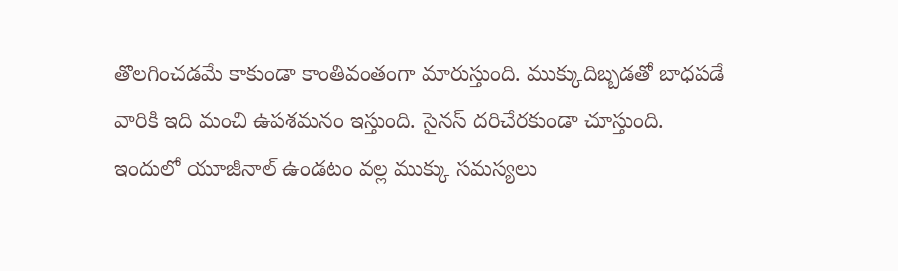తొలగించడమే కాకుండా కాంతివంతంగా మారుస్తుంది. ముక్కుదిబ్బడతో బాధపడే వారికి ఇది మంచి ఉపశమనం ఇస్తుంది. సైనస్ దరిచేరకుండా చూస్తుంది. ఇందులో యూజీనాల్ ఉండటం వల్ల ముక్కు సమస్యలు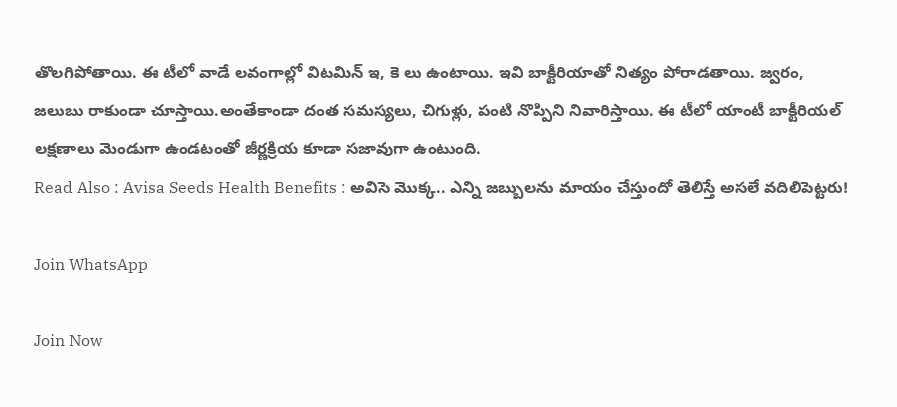తొలగిపోతాయి. ఈ టీలో వాడే లవంగాల్లో విటమిన్ ఇ, కె లు ఉంటాయి. ఇవి బాక్టీరియాతో నిత్యం పోరాడతాయి. జ్వరం, జలుబు రాకుండా చూస్తాయి.అంతేకాండా దంత సమస్యలు, చిగుళ్లు, పంటి నొప్పిని నివారిస్తాయి. ఈ టీలో యాంటీ బాక్టీరియల్ లక్షణాలు మెండుగా ఉండటంతో జీర్ణక్రియ కూడా సజావుగా ఉంటుంది.
Read Also : Avisa Seeds Health Benefits : అవిసె మొక్క.. ఎన్ని జబ్బులను మాయం చేస్తుందో తెలిస్తే అసలే వదిలిపెట్టరు!

Join WhatsApp

Join Now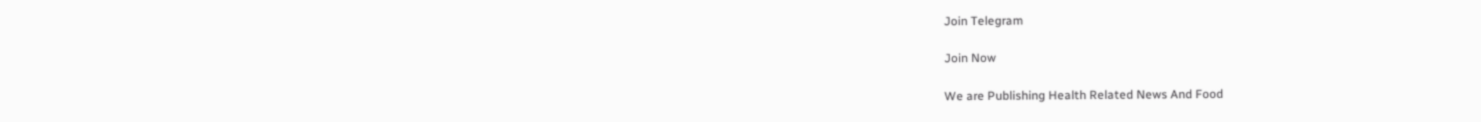Join Telegram

Join Now

We are Publishing Health Related News And Food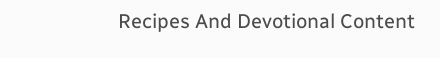Recipes And Devotional Content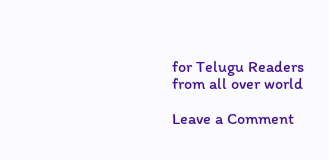for Telugu Readers from all over world

Leave a Comment